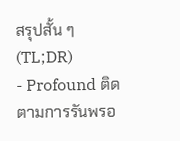สรุปสั้น ๆ (TL;DR)
- Profound ติดตามการรันพรอ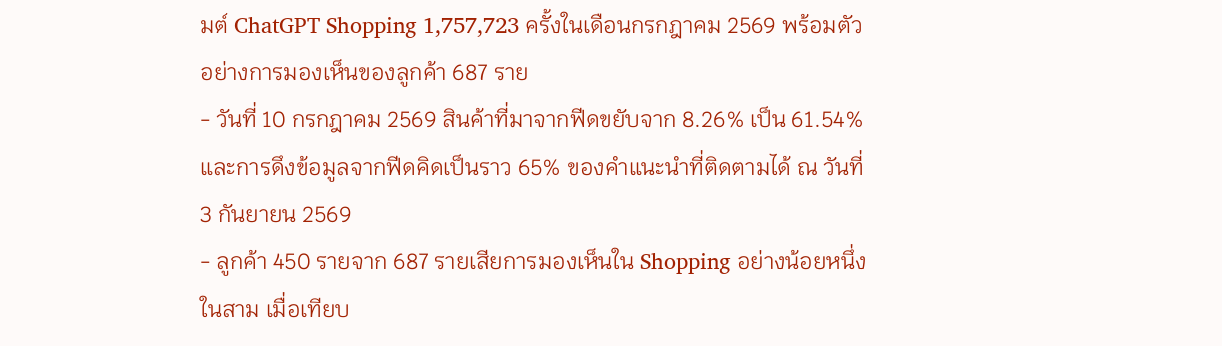มต์ ChatGPT Shopping 1,757,723 ครั้งในเดือนกรกฎาคม 2569 พร้อมตัวอย่างการมองเห็นของลูกค้า 687 ราย
- วันที่ 10 กรกฎาคม 2569 สินค้าที่มาจากฟีดขยับจาก 8.26% เป็น 61.54% และการดึงข้อมูลจากฟีดคิดเป็นราว 65% ของคำแนะนำที่ติดตามได้ ณ วันที่ 3 กันยายน 2569
- ลูกค้า 450 รายจาก 687 รายเสียการมองเห็นใน Shopping อย่างน้อยหนึ่งในสาม เมื่อเทียบ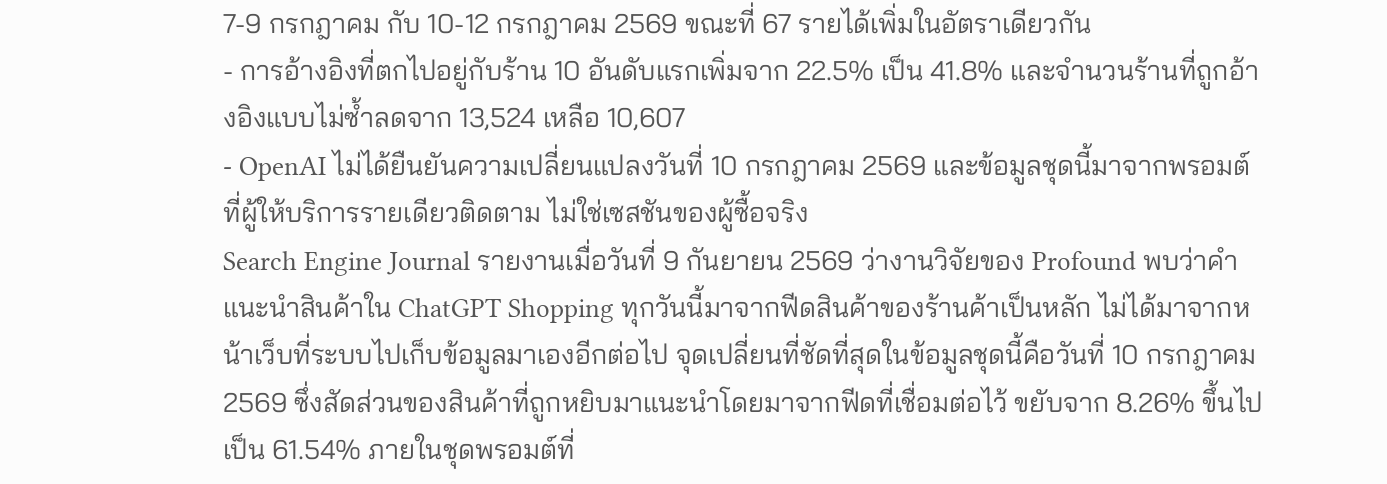7-9 กรกฎาคม กับ 10-12 กรกฎาคม 2569 ขณะที่ 67 รายได้เพิ่มในอัตราเดียวกัน
- การอ้างอิงที่ตกไปอยู่กับร้าน 10 อันดับแรกเพิ่มจาก 22.5% เป็น 41.8% และจำนวนร้านที่ถูกอ้างอิงแบบไม่ซ้ำลดจาก 13,524 เหลือ 10,607
- OpenAI ไม่ได้ยืนยันความเปลี่ยนแปลงวันที่ 10 กรกฎาคม 2569 และข้อมูลชุดนี้มาจากพรอมต์ที่ผู้ให้บริการรายเดียวติดตาม ไม่ใช่เซสชันของผู้ซื้อจริง
Search Engine Journal รายงานเมื่อวันที่ 9 กันยายน 2569 ว่างานวิจัยของ Profound พบว่าคำแนะนำสินค้าใน ChatGPT Shopping ทุกวันนี้มาจากฟีดสินค้าของร้านค้าเป็นหลัก ไม่ได้มาจากหน้าเว็บที่ระบบไปเก็บข้อมูลมาเองอีกต่อไป จุดเปลี่ยนที่ชัดที่สุดในข้อมูลชุดนี้คือวันที่ 10 กรกฎาคม 2569 ซึ่งสัดส่วนของสินค้าที่ถูกหยิบมาแนะนำโดยมาจากฟีดที่เชื่อมต่อไว้ ขยับจาก 8.26% ขึ้นไปเป็น 61.54% ภายในชุดพรอมต์ที่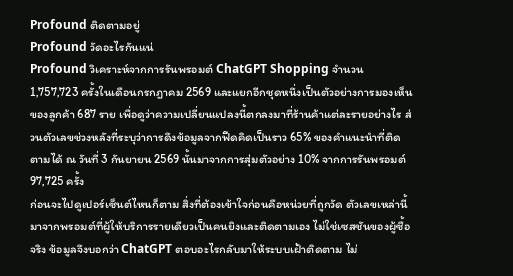Profound ติดตามอยู่
Profound วัดอะไรกันแน่
Profound วิเคราะห์จากการรันพรอมต์ ChatGPT Shopping จำนวน 1,757,723 ครั้งในเดือนกรกฎาคม 2569 และแยกอีกชุดหนึ่งเป็นตัวอย่างการมองเห็นของลูกค้า 687 ราย เพื่อดูว่าความเปลี่ยนแปลงนี้ตกลงมาที่ร้านค้าแต่ละรายอย่างไร ส่วนตัวเลขช่วงหลังที่ระบุว่าการดึงข้อมูลจากฟีดคิดเป็นราว 65% ของคำแนะนำที่ติดตามได้ ณ วันที่ 3 กันยายน 2569 นั้นมาจากการสุ่มตัวอย่าง 10% จากการรันพรอมต์ 97,725 ครั้ง
ก่อนจะไปดูเปอร์เซ็นต์ไหนก็ตาม สิ่งที่ต้องเข้าใจก่อนคือหน่วยที่ถูกวัด ตัวเลขเหล่านี้มาจากพรอมต์ที่ผู้ให้บริการรายเดียวเป็นคนยิงและติดตามเอง ไม่ใช่เซสชันของผู้ซื้อจริง ข้อมูลจึงบอกว่า ChatGPT ตอบอะไรกลับมาให้ระบบเฝ้าติดตาม ไม่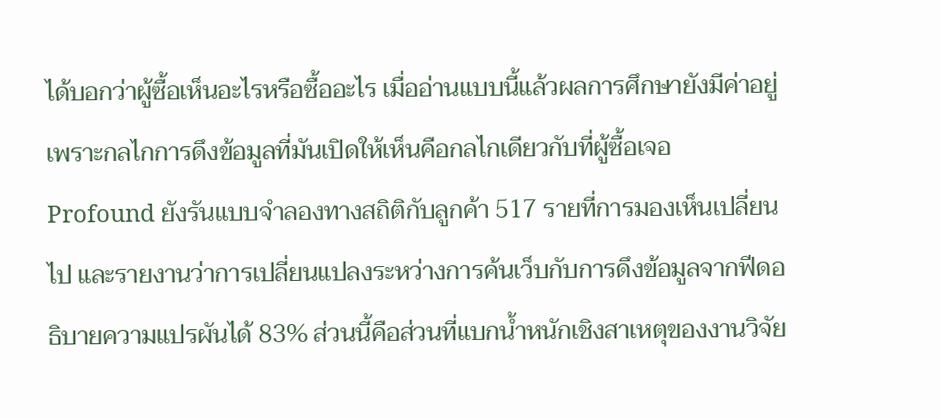ได้บอกว่าผู้ซื้อเห็นอะไรหรือซื้ออะไร เมื่ออ่านแบบนี้แล้วผลการศึกษายังมีค่าอยู่ เพราะกลไกการดึงข้อมูลที่มันเปิดให้เห็นคือกลไกเดียวกับที่ผู้ซื้อเจอ
Profound ยังรันแบบจำลองทางสถิติกับลูกค้า 517 รายที่การมองเห็นเปลี่ยนไป และรายงานว่าการเปลี่ยนแปลงระหว่างการค้นเว็บกับการดึงข้อมูลจากฟีดอธิบายความแปรผันได้ 83% ส่วนนี้คือส่วนที่แบกน้ำหนักเชิงสาเหตุของงานวิจัย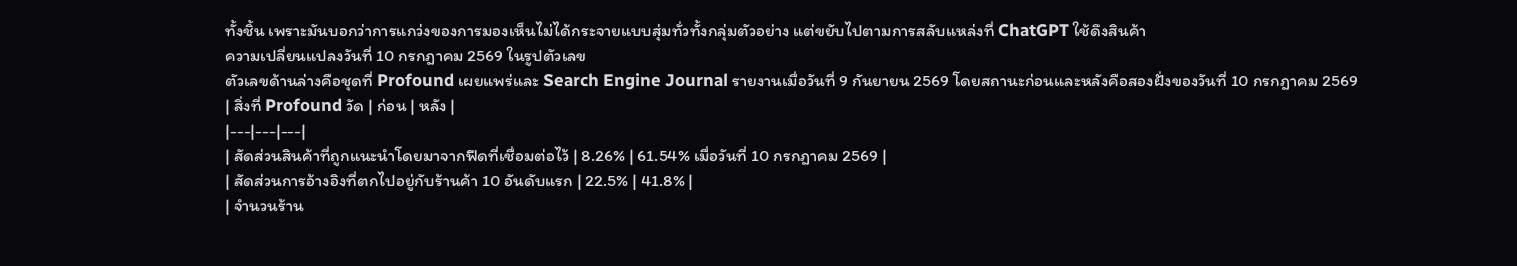ทั้งชิ้น เพราะมันบอกว่าการแกว่งของการมองเห็นไม่ได้กระจายแบบสุ่มทั่วทั้งกลุ่มตัวอย่าง แต่ขยับไปตามการสลับแหล่งที่ ChatGPT ใช้ดึงสินค้า
ความเปลี่ยนแปลงวันที่ 10 กรกฎาคม 2569 ในรูปตัวเลข
ตัวเลขด้านล่างคือชุดที่ Profound เผยแพร่และ Search Engine Journal รายงานเมื่อวันที่ 9 กันยายน 2569 โดยสถานะก่อนและหลังคือสองฝั่งของวันที่ 10 กรกฎาคม 2569
| สิ่งที่ Profound วัด | ก่อน | หลัง |
|---|---|---|
| สัดส่วนสินค้าที่ถูกแนะนำโดยมาจากฟีดที่เชื่อมต่อไว้ | 8.26% | 61.54% เมื่อวันที่ 10 กรกฎาคม 2569 |
| สัดส่วนการอ้างอิงที่ตกไปอยู่กับร้านค้า 10 อันดับแรก | 22.5% | 41.8% |
| จำนวนร้าน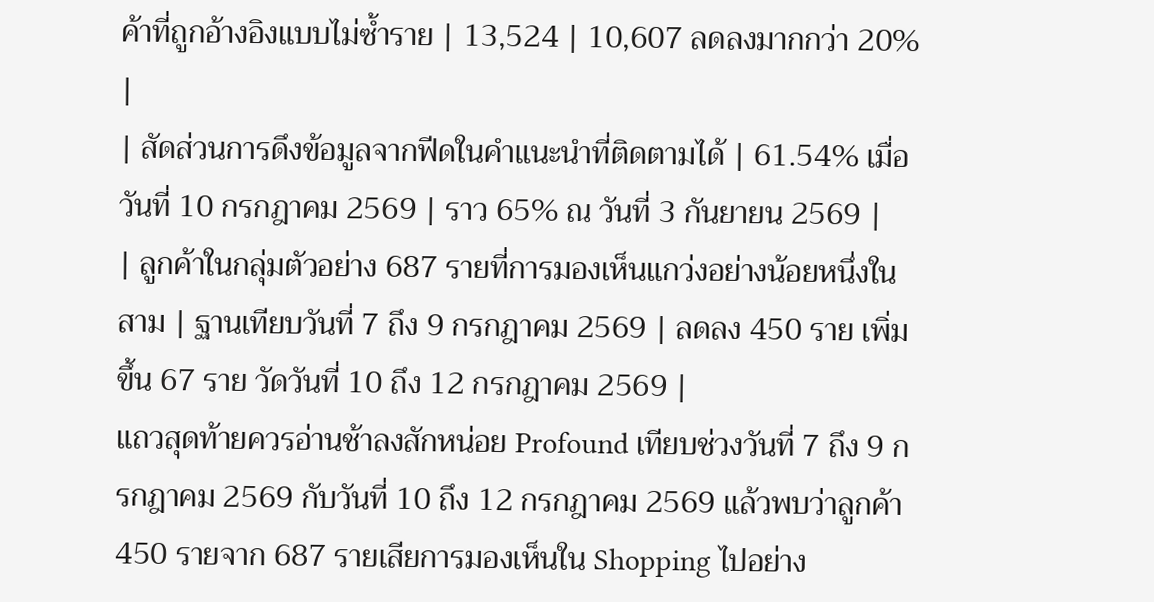ค้าที่ถูกอ้างอิงแบบไม่ซ้ำราย | 13,524 | 10,607 ลดลงมากกว่า 20% |
| สัดส่วนการดึงข้อมูลจากฟีดในคำแนะนำที่ติดตามได้ | 61.54% เมื่อวันที่ 10 กรกฎาคม 2569 | ราว 65% ณ วันที่ 3 กันยายน 2569 |
| ลูกค้าในกลุ่มตัวอย่าง 687 รายที่การมองเห็นแกว่งอย่างน้อยหนึ่งในสาม | ฐานเทียบวันที่ 7 ถึง 9 กรกฎาคม 2569 | ลดลง 450 ราย เพิ่มขึ้น 67 ราย วัดวันที่ 10 ถึง 12 กรกฎาคม 2569 |
แถวสุดท้ายควรอ่านช้าลงสักหน่อย Profound เทียบช่วงวันที่ 7 ถึง 9 กรกฎาคม 2569 กับวันที่ 10 ถึง 12 กรกฎาคม 2569 แล้วพบว่าลูกค้า 450 รายจาก 687 รายเสียการมองเห็นใน Shopping ไปอย่าง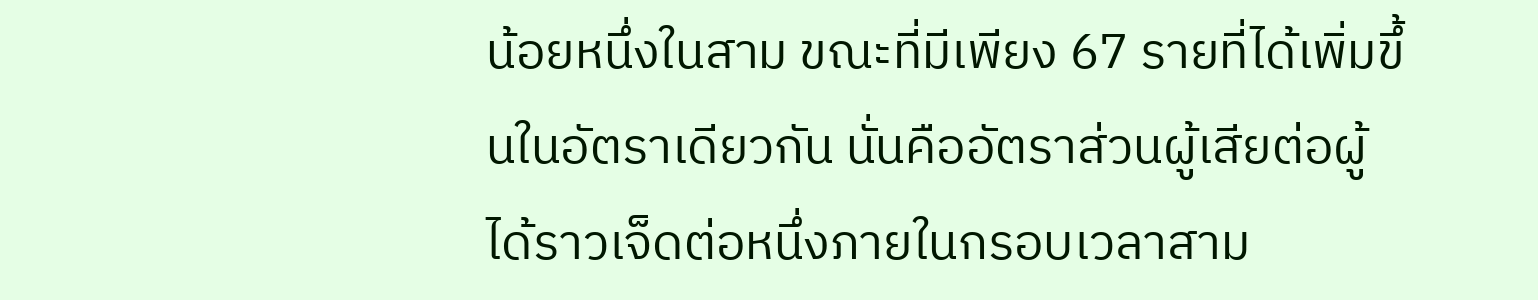น้อยหนึ่งในสาม ขณะที่มีเพียง 67 รายที่ได้เพิ่มขึ้นในอัตราเดียวกัน นั่นคืออัตราส่วนผู้เสียต่อผู้ได้ราวเจ็ดต่อหนึ่งภายในกรอบเวลาสาม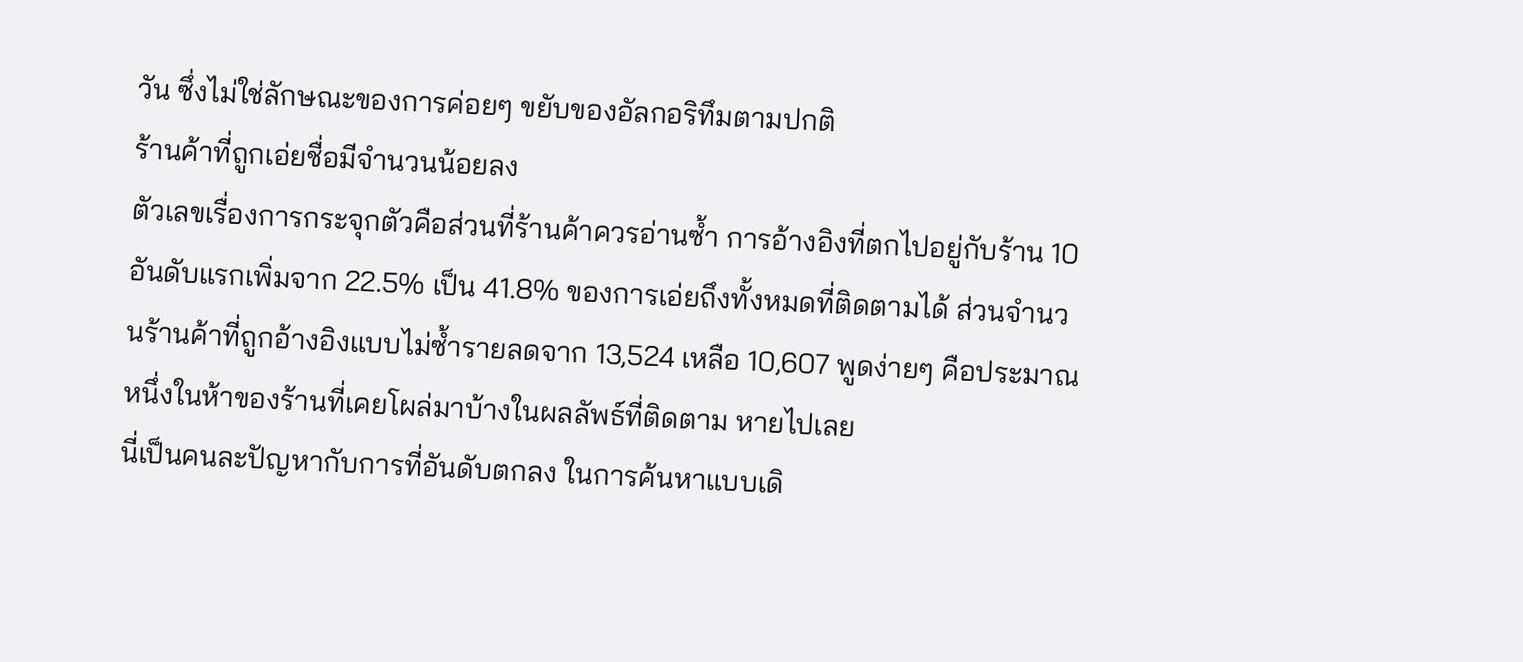วัน ซึ่งไม่ใช่ลักษณะของการค่อยๆ ขยับของอัลกอริทึมตามปกติ
ร้านค้าที่ถูกเอ่ยชื่อมีจำนวนน้อยลง
ตัวเลขเรื่องการกระจุกตัวคือส่วนที่ร้านค้าควรอ่านซ้ำ การอ้างอิงที่ตกไปอยู่กับร้าน 10 อันดับแรกเพิ่มจาก 22.5% เป็น 41.8% ของการเอ่ยถึงทั้งหมดที่ติดตามได้ ส่วนจำนวนร้านค้าที่ถูกอ้างอิงแบบไม่ซ้ำรายลดจาก 13,524 เหลือ 10,607 พูดง่ายๆ คือประมาณหนึ่งในห้าของร้านที่เคยโผล่มาบ้างในผลลัพธ์ที่ติดตาม หายไปเลย
นี่เป็นคนละปัญหากับการที่อันดับตกลง ในการค้นหาแบบเดิ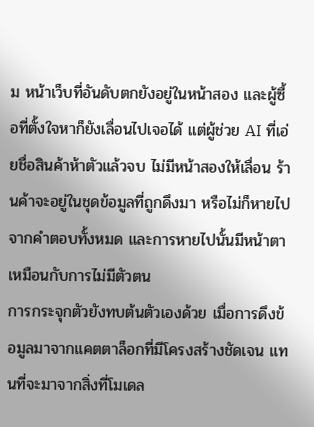ม หน้าเว็บที่อันดับตกยังอยู่ในหน้าสอง และผู้ซื้อที่ตั้งใจหาก็ยังเลื่อนไปเจอได้ แต่ผู้ช่วย AI ที่เอ่ยชื่อสินค้าห้าตัวแล้วจบ ไม่มีหน้าสองให้เลื่อน ร้านค้าจะอยู่ในชุดข้อมูลที่ถูกดึงมา หรือไม่ก็หายไปจากคำตอบทั้งหมด และการหายไปนั้นมีหน้าตาเหมือนกับการไม่มีตัวตน
การกระจุกตัวยังทบต้นตัวเองด้วย เมื่อการดึงข้อมูลมาจากแคตตาล็อกที่มีโครงสร้างชัดเจน แทนที่จะมาจากสิ่งที่โมเดล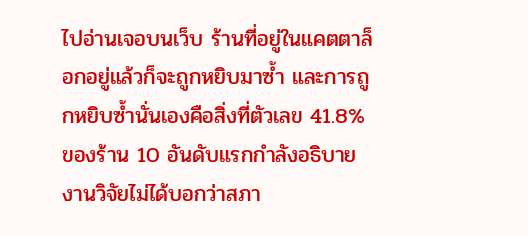ไปอ่านเจอบนเว็บ ร้านที่อยู่ในแคตตาล็อกอยู่แล้วก็จะถูกหยิบมาซ้ำ และการถูกหยิบซ้ำนั่นเองคือสิ่งที่ตัวเลข 41.8% ของร้าน 10 อันดับแรกกำลังอธิบาย งานวิจัยไม่ได้บอกว่าสภา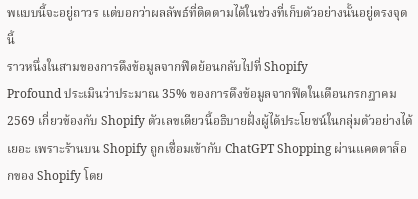พแบบนี้จะอยู่ถาวร แต่บอกว่าผลลัพธ์ที่ติดตามได้ในช่วงที่เก็บตัวอย่างนั้นอยู่ตรงจุดนี้
ราวหนึ่งในสามของการดึงข้อมูลจากฟีดย้อนกลับไปที่ Shopify
Profound ประเมินว่าประมาณ 35% ของการดึงข้อมูลจากฟีดในเดือนกรกฎาคม 2569 เกี่ยวข้องกับ Shopify ตัวเลขเดียวนี้อธิบายฝั่งผู้ได้ประโยชน์ในกลุ่มตัวอย่างได้เยอะ เพราะร้านบน Shopify ถูกเชื่อมเข้ากับ ChatGPT Shopping ผ่านแคตตาล็อกของ Shopify โดย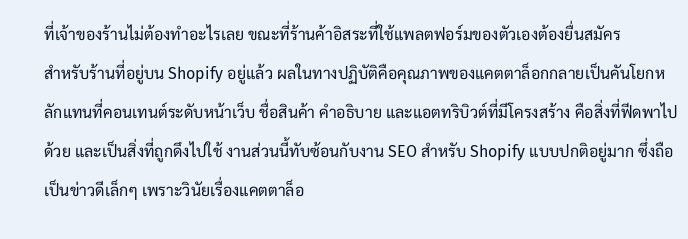ที่เจ้าของร้านไม่ต้องทำอะไรเลย ขณะที่ร้านค้าอิสระที่ใช้แพลตฟอร์มของตัวเองต้องยื่นสมัคร
สำหรับร้านที่อยู่บน Shopify อยู่แล้ว ผลในทางปฏิบัติคือคุณภาพของแคตตาล็อกกลายเป็นคันโยกหลักแทนที่คอนเทนต์ระดับหน้าเว็บ ชื่อสินค้า คำอธิบาย และแอตทริบิวต์ที่มีโครงสร้าง คือสิ่งที่ฟีดพาไปด้วย และเป็นสิ่งที่ถูกดึงไปใช้ งานส่วนนี้ทับซ้อนกับงาน SEO สำหรับ Shopify แบบปกติอยู่มาก ซึ่งถือเป็นข่าวดีเล็กๆ เพราะวินัยเรื่องแคตตาล็อ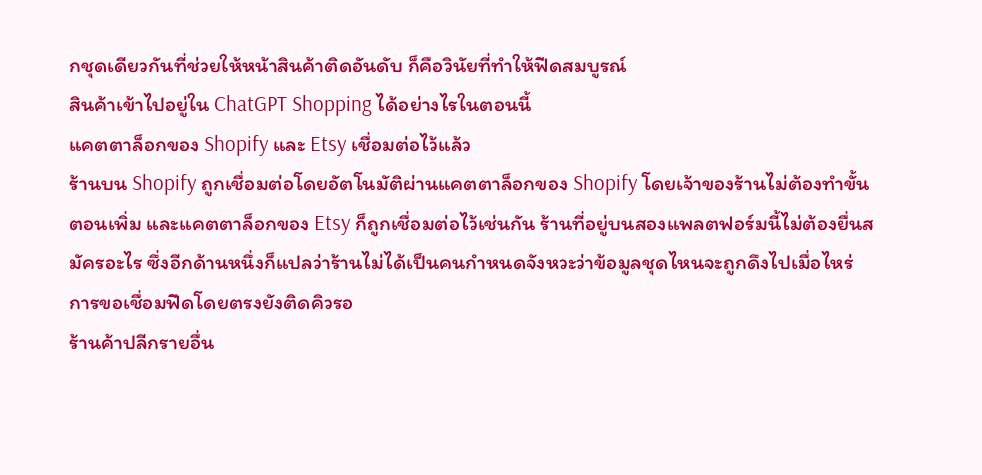กชุดเดียวกันที่ช่วยให้หน้าสินค้าติดอันดับ ก็คือวินัยที่ทำให้ฟีดสมบูรณ์
สินค้าเข้าไปอยู่ใน ChatGPT Shopping ได้อย่างไรในตอนนี้
แคตตาล็อกของ Shopify และ Etsy เชื่อมต่อไว้แล้ว
ร้านบน Shopify ถูกเชื่อมต่อโดยอัตโนมัติผ่านแคตตาล็อกของ Shopify โดยเจ้าของร้านไม่ต้องทำขั้นตอนเพิ่ม และแคตตาล็อกของ Etsy ก็ถูกเชื่อมต่อไว้เช่นกัน ร้านที่อยู่บนสองแพลตฟอร์มนี้ไม่ต้องยื่นสมัครอะไร ซึ่งอีกด้านหนึ่งก็แปลว่าร้านไม่ได้เป็นคนกำหนดจังหวะว่าข้อมูลชุดไหนจะถูกดึงไปเมื่อไหร่
การขอเชื่อมฟีดโดยตรงยังติดคิวรอ
ร้านค้าปลีกรายอื่น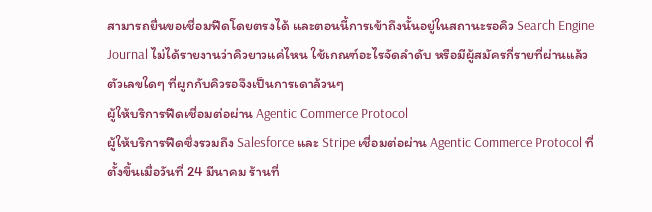สามารถยื่นขอเชื่อมฟีดโดยตรงได้ และตอนนี้การเข้าถึงนั้นอยู่ในสถานะรอคิว Search Engine Journal ไม่ได้รายงานว่าคิวยาวแค่ไหน ใช้เกณฑ์อะไรจัดลำดับ หรือมีผู้สมัครกี่รายที่ผ่านแล้ว ตัวเลขใดๆ ที่ผูกกับคิวรอจึงเป็นการเดาล้วนๆ
ผู้ให้บริการฟีดเชื่อมต่อผ่าน Agentic Commerce Protocol
ผู้ให้บริการฟีดซึ่งรวมถึง Salesforce และ Stripe เชื่อมต่อผ่าน Agentic Commerce Protocol ที่ตั้งขึ้นเมื่อวันที่ 24 มีนาคม ร้านที่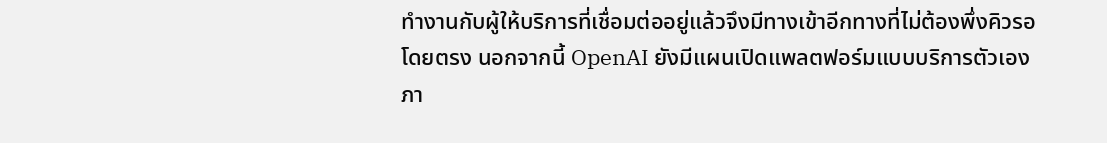ทำงานกับผู้ให้บริการที่เชื่อมต่ออยู่แล้วจึงมีทางเข้าอีกทางที่ไม่ต้องพึ่งคิวรอโดยตรง นอกจากนี้ OpenAI ยังมีแผนเปิดแพลตฟอร์มแบบบริการตัวเองภา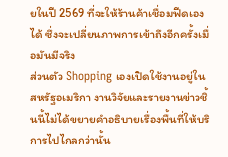ยในปี 2569 ที่จะให้ร้านค้าเชื่อมฟีดเองได้ ซึ่งจะเปลี่ยนภาพการเข้าถึงอีกครั้งเมื่อมันมีจริง
ส่วนตัว Shopping เองเปิดใช้งานอยู่ในสหรัฐอเมริกา งานวิจัยและรายงานข่าวชิ้นนี้ไม่ได้ขยายคำอธิบายเรื่องพื้นที่ให้บริการไปไกลกว่านั้น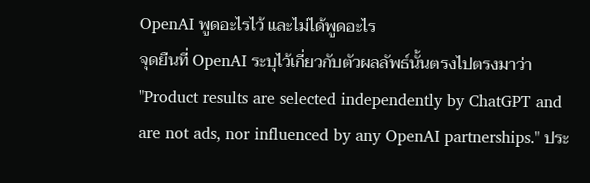OpenAI พูดอะไรไว้ และไม่ได้พูดอะไร
จุดยืนที่ OpenAI ระบุไว้เกี่ยวกับตัวผลลัพธ์นั้นตรงไปตรงมาว่า "Product results are selected independently by ChatGPT and are not ads, nor influenced by any OpenAI partnerships." ประ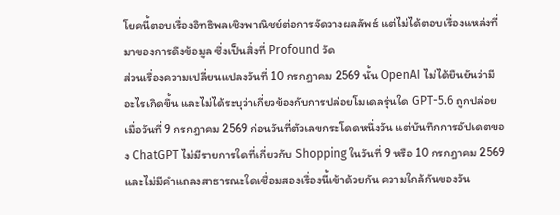โยคนี้ตอบเรื่องอิทธิพลเชิงพาณิชย์ต่อการจัดวางผลลัพธ์ แต่ไม่ได้ตอบเรื่องแหล่งที่มาของการดึงข้อมูล ซึ่งเป็นสิ่งที่ Profound วัด
ส่วนเรื่องความเปลี่ยนแปลงวันที่ 10 กรกฎาคม 2569 นั้น OpenAI ไม่ได้ยืนยันว่ามีอะไรเกิดขึ้น และไม่ได้ระบุว่าเกี่ยวข้องกับการปล่อยโมเดลรุ่นใด GPT-5.6 ถูกปล่อยเมื่อวันที่ 9 กรกฎาคม 2569 ก่อนวันที่ตัวเลขกระโดดหนึ่งวัน แต่บันทึกการอัปเดตของ ChatGPT ไม่มีรายการใดที่เกี่ยวกับ Shopping ในวันที่ 9 หรือ 10 กรกฎาคม 2569 และไม่มีคำแถลงสาธารณะใดเชื่อมสองเรื่องนี้เข้าด้วยกัน ความใกล้กันของวัน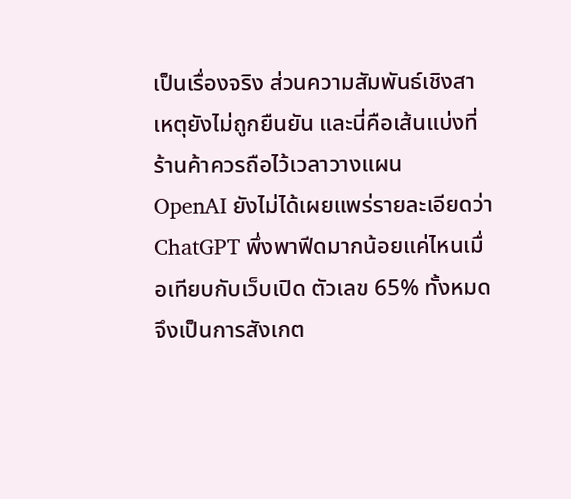เป็นเรื่องจริง ส่วนความสัมพันธ์เชิงสาเหตุยังไม่ถูกยืนยัน และนี่คือเส้นแบ่งที่ร้านค้าควรถือไว้เวลาวางแผน
OpenAI ยังไม่ได้เผยแพร่รายละเอียดว่า ChatGPT พึ่งพาฟีดมากน้อยแค่ไหนเมื่อเทียบกับเว็บเปิด ตัวเลข 65% ทั้งหมดจึงเป็นการสังเกต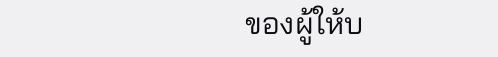ของผู้ให้บ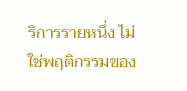ริการรายหนึ่ง ไม่ใช่พฤติกรรมของ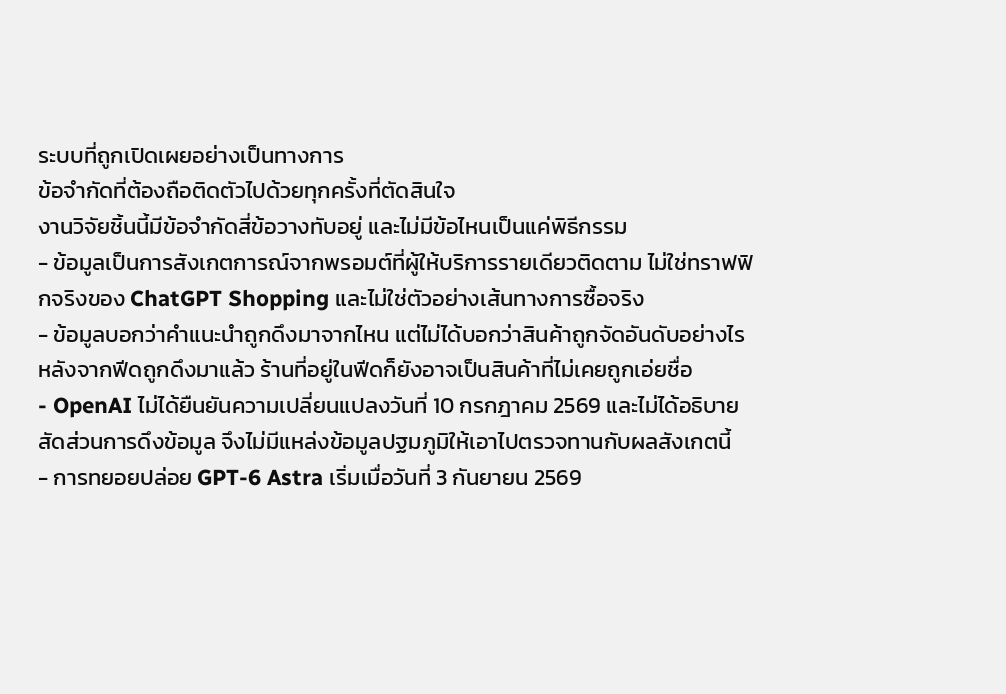ระบบที่ถูกเปิดเผยอย่างเป็นทางการ
ข้อจำกัดที่ต้องถือติดตัวไปด้วยทุกครั้งที่ตัดสินใจ
งานวิจัยชิ้นนี้มีข้อจำกัดสี่ข้อวางทับอยู่ และไม่มีข้อไหนเป็นแค่พิธีกรรม
- ข้อมูลเป็นการสังเกตการณ์จากพรอมต์ที่ผู้ให้บริการรายเดียวติดตาม ไม่ใช่ทราฟฟิกจริงของ ChatGPT Shopping และไม่ใช่ตัวอย่างเส้นทางการซื้อจริง
- ข้อมูลบอกว่าคำแนะนำถูกดึงมาจากไหน แต่ไม่ได้บอกว่าสินค้าถูกจัดอันดับอย่างไรหลังจากฟีดถูกดึงมาแล้ว ร้านที่อยู่ในฟีดก็ยังอาจเป็นสินค้าที่ไม่เคยถูกเอ่ยชื่อ
- OpenAI ไม่ได้ยืนยันความเปลี่ยนแปลงวันที่ 10 กรกฎาคม 2569 และไม่ได้อธิบายสัดส่วนการดึงข้อมูล จึงไม่มีแหล่งข้อมูลปฐมภูมิให้เอาไปตรวจทานกับผลสังเกตนี้
- การทยอยปล่อย GPT-6 Astra เริ่มเมื่อวันที่ 3 กันยายน 2569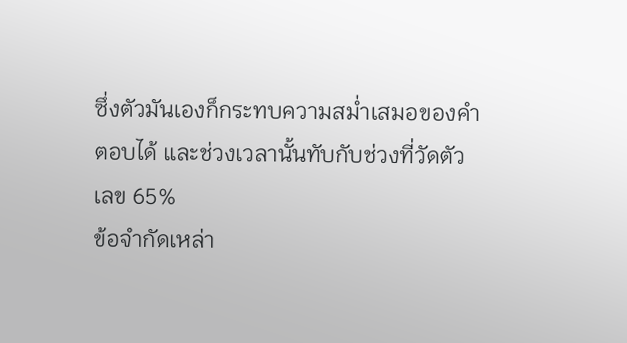ซึ่งตัวมันเองก็กระทบความสม่ำเสมอของคำตอบได้ และช่วงเวลานั้นทับกับช่วงที่วัดตัวเลข 65%
ข้อจำกัดเหล่า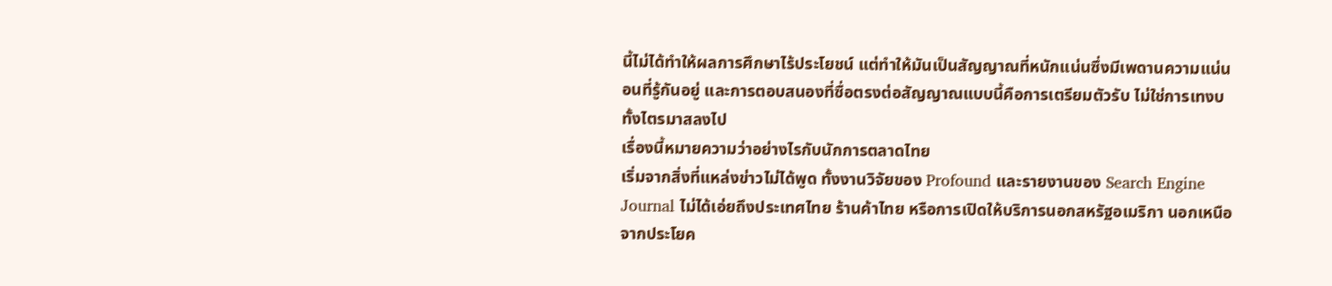นี้ไม่ได้ทำให้ผลการศึกษาไร้ประโยชน์ แต่ทำให้มันเป็นสัญญาณที่หนักแน่นซึ่งมีเพดานความแน่นอนที่รู้กันอยู่ และการตอบสนองที่ซื่อตรงต่อสัญญาณแบบนี้คือการเตรียมตัวรับ ไม่ใช่การเทงบทั้งไตรมาสลงไป
เรื่องนี้หมายความว่าอย่างไรกับนักการตลาดไทย
เริ่มจากสิ่งที่แหล่งข่าวไม่ได้พูด ทั้งงานวิจัยของ Profound และรายงานของ Search Engine Journal ไม่ได้เอ่ยถึงประเทศไทย ร้านค้าไทย หรือการเปิดให้บริการนอกสหรัฐอเมริกา นอกเหนือจากประโยค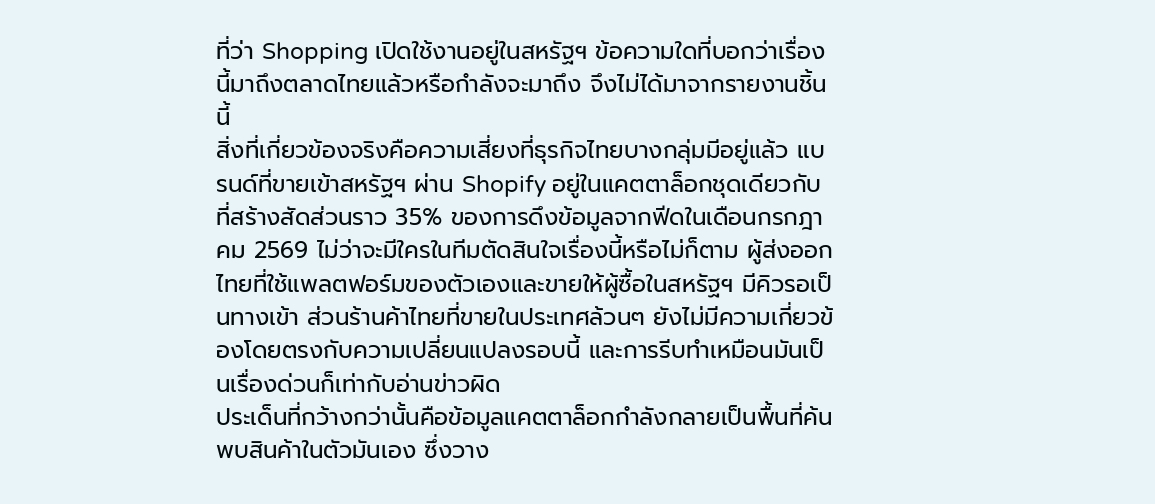ที่ว่า Shopping เปิดใช้งานอยู่ในสหรัฐฯ ข้อความใดที่บอกว่าเรื่องนี้มาถึงตลาดไทยแล้วหรือกำลังจะมาถึง จึงไม่ได้มาจากรายงานชิ้นนี้
สิ่งที่เกี่ยวข้องจริงคือความเสี่ยงที่ธุรกิจไทยบางกลุ่มมีอยู่แล้ว แบรนด์ที่ขายเข้าสหรัฐฯ ผ่าน Shopify อยู่ในแคตตาล็อกชุดเดียวกับที่สร้างสัดส่วนราว 35% ของการดึงข้อมูลจากฟีดในเดือนกรกฎาคม 2569 ไม่ว่าจะมีใครในทีมตัดสินใจเรื่องนี้หรือไม่ก็ตาม ผู้ส่งออกไทยที่ใช้แพลตฟอร์มของตัวเองและขายให้ผู้ซื้อในสหรัฐฯ มีคิวรอเป็นทางเข้า ส่วนร้านค้าไทยที่ขายในประเทศล้วนๆ ยังไม่มีความเกี่ยวข้องโดยตรงกับความเปลี่ยนแปลงรอบนี้ และการรีบทำเหมือนมันเป็นเรื่องด่วนก็เท่ากับอ่านข่าวผิด
ประเด็นที่กว้างกว่านั้นคือข้อมูลแคตตาล็อกกำลังกลายเป็นพื้นที่ค้นพบสินค้าในตัวมันเอง ซึ่งวาง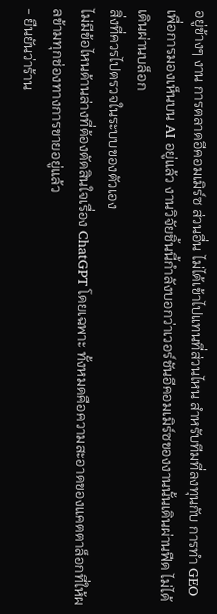อยู่ข้างๆ งาน การตลาดอีคอมเมิร์ซ ส่วนอื่น ไม่ได้เข้าไปแทนที่ส่วนไหน สำหรับทีมที่ลงทุนกับ การทำ GEO เพื่อการมองเห็นบน AI อยู่แล้ว งานวิจัยชิ้นนี้กำลังบอกว่าเวอร์ชันอีคอมเมิร์ซของงานนั้นเดินผ่านฟีด ไม่ได้เดินผ่านบล็อก
สิ่งที่ควรไปตรวจในระบบของตัวเอง
ไม่มีข้อไหนด้านล่างที่ต้องตัดสินใจเรื่อง ChatGPT โดยเฉพาะ ทั้งหมดคือความสะอาดของแคตตาล็อกที่ให้ผลข้ามทุกช่องทางการขายอยู่แล้ว
- ยืนยันว่าร้าน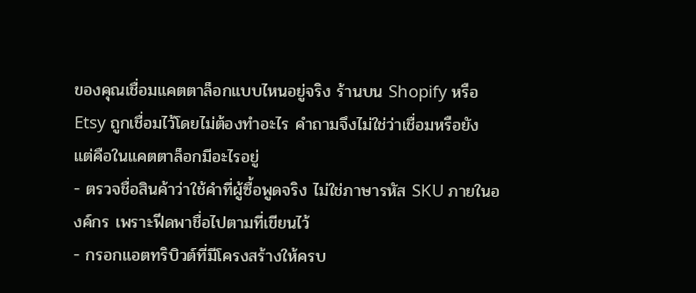ของคุณเชื่อมแคตตาล็อกแบบไหนอยู่จริง ร้านบน Shopify หรือ Etsy ถูกเชื่อมไว้โดยไม่ต้องทำอะไร คำถามจึงไม่ใช่ว่าเชื่อมหรือยัง แต่คือในแคตตาล็อกมีอะไรอยู่
- ตรวจชื่อสินค้าว่าใช้คำที่ผู้ซื้อพูดจริง ไม่ใช่ภาษารหัส SKU ภายในองค์กร เพราะฟีดพาชื่อไปตามที่เขียนไว้
- กรอกแอตทริบิวต์ที่มีโครงสร้างให้ครบ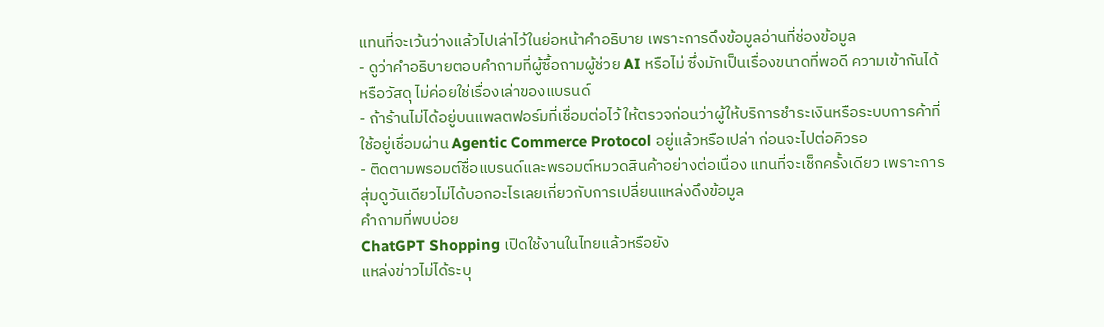แทนที่จะเว้นว่างแล้วไปเล่าไว้ในย่อหน้าคำอธิบาย เพราะการดึงข้อมูลอ่านที่ช่องข้อมูล
- ดูว่าคำอธิบายตอบคำถามที่ผู้ซื้อถามผู้ช่วย AI หรือไม่ ซึ่งมักเป็นเรื่องขนาดที่พอดี ความเข้ากันได้ หรือวัสดุ ไม่ค่อยใช่เรื่องเล่าของแบรนด์
- ถ้าร้านไม่ได้อยู่บนแพลตฟอร์มที่เชื่อมต่อไว้ ให้ตรวจก่อนว่าผู้ให้บริการชำระเงินหรือระบบการค้าที่ใช้อยู่เชื่อมผ่าน Agentic Commerce Protocol อยู่แล้วหรือเปล่า ก่อนจะไปต่อคิวรอ
- ติดตามพรอมต์ชื่อแบรนด์และพรอมต์หมวดสินค้าอย่างต่อเนื่อง แทนที่จะเช็กครั้งเดียว เพราะการสุ่มดูวันเดียวไม่ได้บอกอะไรเลยเกี่ยวกับการเปลี่ยนแหล่งดึงข้อมูล
คำถามที่พบบ่อย
ChatGPT Shopping เปิดใช้งานในไทยแล้วหรือยัง
แหล่งข่าวไม่ได้ระบุ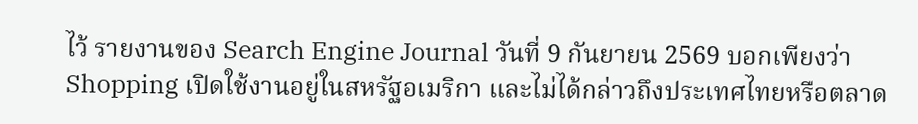ไว้ รายงานของ Search Engine Journal วันที่ 9 กันยายน 2569 บอกเพียงว่า Shopping เปิดใช้งานอยู่ในสหรัฐอเมริกา และไม่ได้กล่าวถึงประเทศไทยหรือตลาด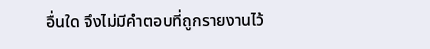อื่นใด จึงไม่มีคำตอบที่ถูกรายงานไว้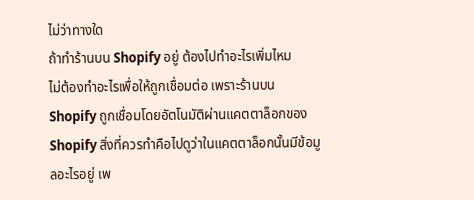ไม่ว่าทางใด
ถ้าทำร้านบน Shopify อยู่ ต้องไปทำอะไรเพิ่มไหม
ไม่ต้องทำอะไรเพื่อให้ถูกเชื่อมต่อ เพราะร้านบน Shopify ถูกเชื่อมโดยอัตโนมัติผ่านแคตตาล็อกของ Shopify สิ่งที่ควรทำคือไปดูว่าในแคตตาล็อกนั้นมีข้อมูลอะไรอยู่ เพ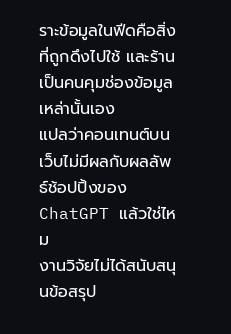ราะข้อมูลในฟีดคือสิ่งที่ถูกดึงไปใช้ และร้านเป็นคนคุมช่องข้อมูลเหล่านั้นเอง
แปลว่าคอนเทนต์บนเว็บไม่มีผลกับผลลัพธ์ช้อปปิ้งของ ChatGPT แล้วใช่ไหม
งานวิจัยไม่ได้สนับสนุนข้อสรุป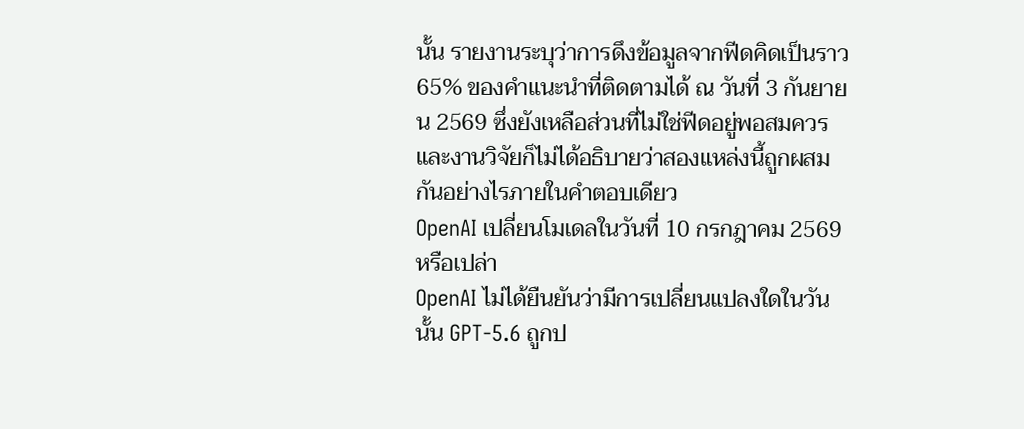นั้น รายงานระบุว่าการดึงข้อมูลจากฟีดคิดเป็นราว 65% ของคำแนะนำที่ติดตามได้ ณ วันที่ 3 กันยายน 2569 ซึ่งยังเหลือส่วนที่ไม่ใช่ฟีดอยู่พอสมควร และงานวิจัยก็ไม่ได้อธิบายว่าสองแหล่งนี้ถูกผสมกันอย่างไรภายในคำตอบเดียว
OpenAI เปลี่ยนโมเดลในวันที่ 10 กรกฎาคม 2569 หรือเปล่า
OpenAI ไม่ได้ยืนยันว่ามีการเปลี่ยนแปลงใดในวันนั้น GPT-5.6 ถูกป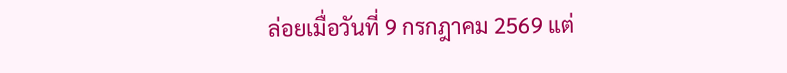ล่อยเมื่อวันที่ 9 กรกฎาคม 2569 แต่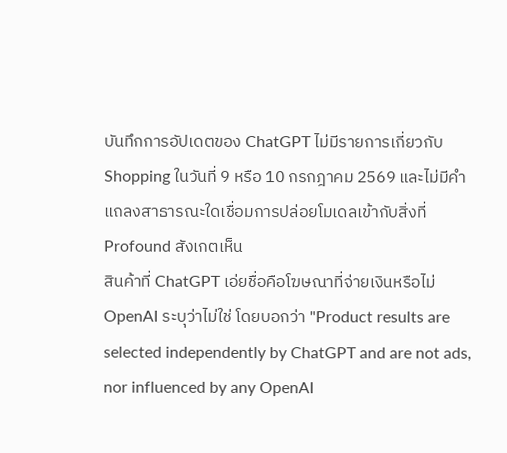บันทึกการอัปเดตของ ChatGPT ไม่มีรายการเกี่ยวกับ Shopping ในวันที่ 9 หรือ 10 กรกฎาคม 2569 และไม่มีคำแถลงสาธารณะใดเชื่อมการปล่อยโมเดลเข้ากับสิ่งที่ Profound สังเกตเห็น
สินค้าที่ ChatGPT เอ่ยชื่อคือโฆษณาที่จ่ายเงินหรือไม่
OpenAI ระบุว่าไม่ใช่ โดยบอกว่า "Product results are selected independently by ChatGPT and are not ads, nor influenced by any OpenAI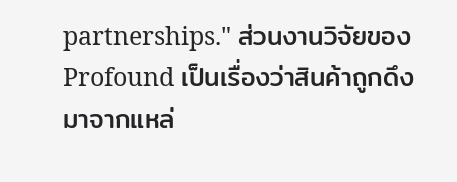partnerships." ส่วนงานวิจัยของ Profound เป็นเรื่องว่าสินค้าถูกดึงมาจากแหล่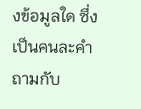งข้อมูลใด ซึ่งเป็นคนละคำถามกับ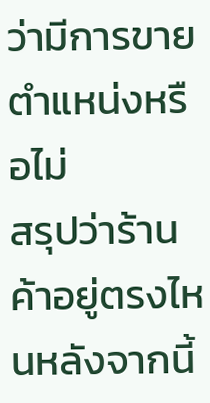ว่ามีการขายตำแหน่งหรือไม่
สรุปว่าร้านค้าอยู่ตรงไหนหลังจากนี้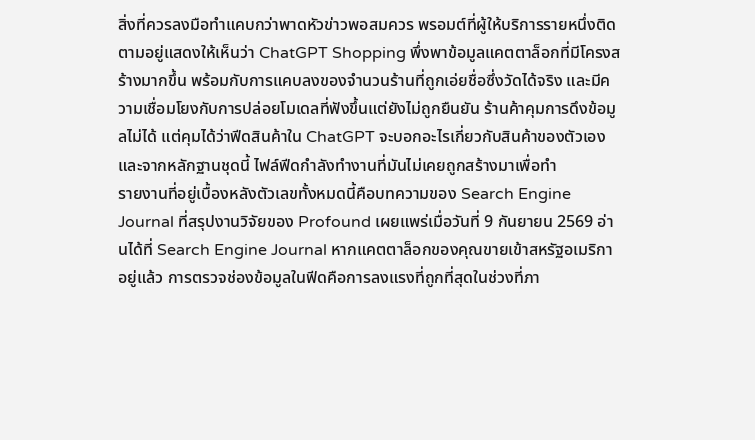สิ่งที่ควรลงมือทำแคบกว่าพาดหัวข่าวพอสมควร พรอมต์ที่ผู้ให้บริการรายหนึ่งติดตามอยู่แสดงให้เห็นว่า ChatGPT Shopping พึ่งพาข้อมูลแคตตาล็อกที่มีโครงสร้างมากขึ้น พร้อมกับการแคบลงของจำนวนร้านที่ถูกเอ่ยชื่อซึ่งวัดได้จริง และมีความเชื่อมโยงกับการปล่อยโมเดลที่ฟังขึ้นแต่ยังไม่ถูกยืนยัน ร้านค้าคุมการดึงข้อมูลไม่ได้ แต่คุมได้ว่าฟีดสินค้าใน ChatGPT จะบอกอะไรเกี่ยวกับสินค้าของตัวเอง และจากหลักฐานชุดนี้ ไฟล์ฟีดกำลังทำงานที่มันไม่เคยถูกสร้างมาเพื่อทำ
รายงานที่อยู่เบื้องหลังตัวเลขทั้งหมดนี้คือบทความของ Search Engine Journal ที่สรุปงานวิจัยของ Profound เผยแพร่เมื่อวันที่ 9 กันยายน 2569 อ่านได้ที่ Search Engine Journal หากแคตตาล็อกของคุณขายเข้าสหรัฐอเมริกาอยู่แล้ว การตรวจช่องข้อมูลในฟีดคือการลงแรงที่ถูกที่สุดในช่วงที่ภา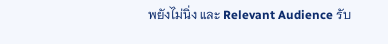พยังไม่นิ่ง และ Relevant Audience รับ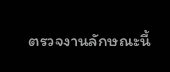ตรวจงานลักษณะนี้